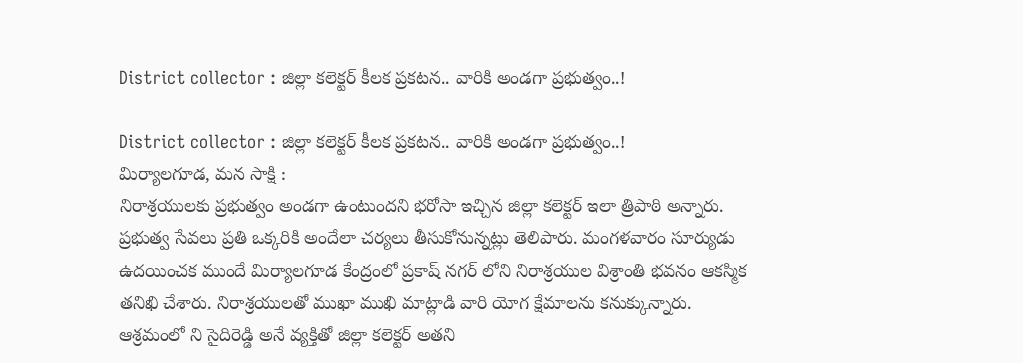District collector : జిల్లా కలెక్టర్ కీలక ప్రకటన.. వారికి అండగా ప్రభుత్వం..!

District collector : జిల్లా కలెక్టర్ కీలక ప్రకటన.. వారికి అండగా ప్రభుత్వం..!
మిర్యాలగూడ, మన సాక్షి :
నిరాశ్రయులకు ప్రభుత్వం అండగా ఉంటుందని భరోసా ఇచ్చిన జిల్లా కలెక్టర్ ఇలా త్రిపాఠి అన్నారు. ప్రభుత్వ సేవలు ప్రతి ఒక్కరికి అందేలా చర్యలు తీసుకోనున్నట్లు తెలిపారు. మంగళవారం సూర్యుడు ఉదయించక ముందే మిర్యాలగూడ కేంద్రంలో ప్రకాష్ నగర్ లోని నిరాశ్రయుల విశ్రాంతి భవనం ఆకస్మిక తనిఖి చేశారు. నిరాశ్రయులతో ముఖా ముఖి మాట్లాడి వారి యోగ క్షేమాలను కనుక్కున్నారు.
ఆశ్రమంలో ని సైదిరెడ్డి అనే వ్యక్తితో జిల్లా కలెక్టర్ అతని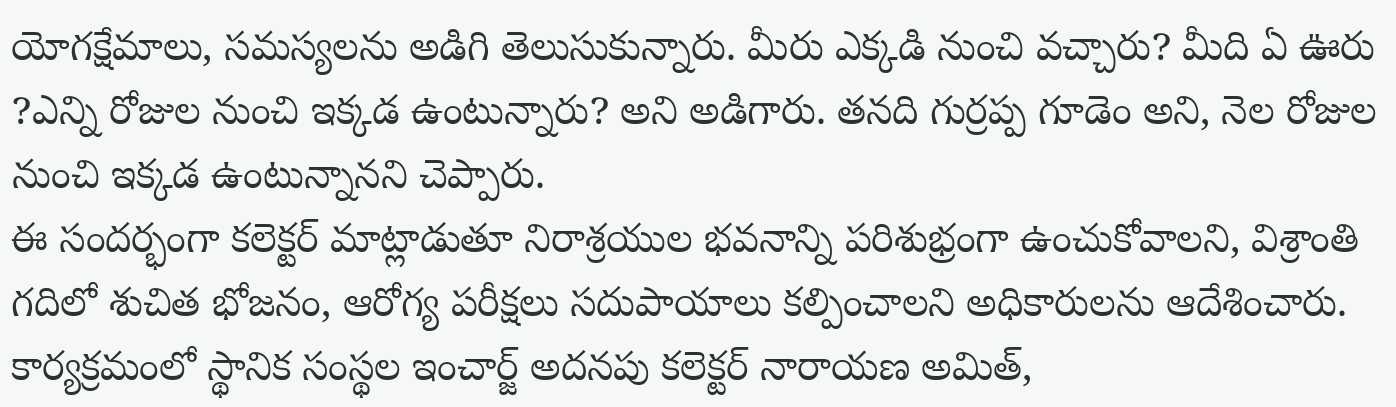యోగక్షేమాలు, సమస్యలను అడిగి తెలుసుకున్నారు. మీరు ఎక్కడి నుంచి వచ్చారు? మీది ఏ ఊరు ?ఎన్ని రోజుల నుంచి ఇక్కడ ఉంటున్నారు? అని అడిగారు. తనది గుర్రప్ప గూడెం అని, నెల రోజుల నుంచి ఇక్కడ ఉంటున్నానని చెప్పారు.
ఈ సందర్భంగా కలెక్టర్ మాట్లాడుతూ నిరాశ్రయుల భవనాన్ని పరిశుభ్రంగా ఉంచుకోవాలని, విశ్రాంతి గదిలో శుచిత భోజనం, ఆరోగ్య పరీక్షలు సదుపాయాలు కల్పించాలని అధికారులను ఆదేశించారు.
కార్యక్రమంలో స్థానిక సంస్థల ఇంచార్జ్ అదనపు కలెక్టర్ నారాయణ అమిత్,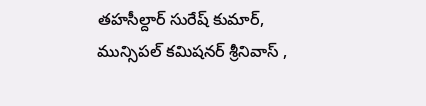తహసీల్దార్ సురేష్ కుమార్, మున్సిపల్ కమిషనర్ శ్రీనివాస్ ,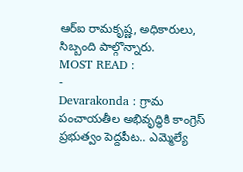ఆర్ఐ రామకృష్ణ, అధికారులు, సిబ్బంది పాల్గొన్నారు.
MOST READ :
-
Devarakonda : గ్రామ పంచాయతీల అభివృద్ధికి కాంగ్రెస్ ప్రభుత్వం పెద్దపీట.. ఎమ్మెల్యే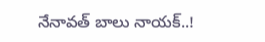నేనావత్ బాలు నాయక్..!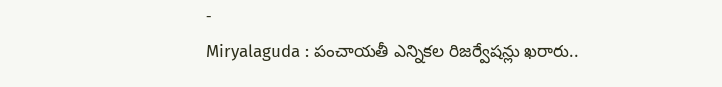-
Miryalaguda : పంచాయతీ ఎన్నికల రిజర్వేషన్లు ఖరారు..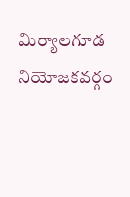మిర్యాలగూడ నియోజకవర్గం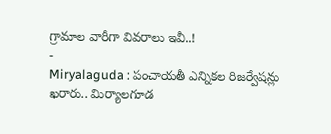గ్రామాల వారీగా వివరాలు ఇవీ..!
-
Miryalaguda : పంచాయతీ ఎన్నికల రిజర్వేషన్లు ఖరారు.. మిర్యాలగూడ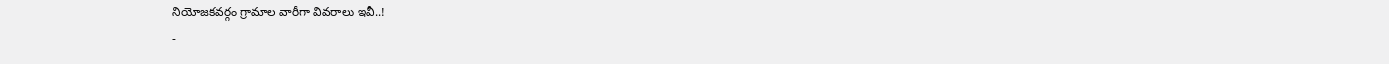నియోజకవర్గం గ్రామాల వారీగా వివరాలు ఇవీ..!
-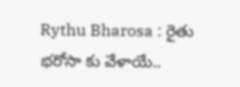Rythu Bharosa : రైతు భరోసా కు వేళాయే..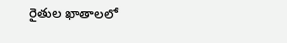రైతుల ఖాతాలలో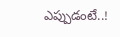ఎప్పుడంటే..!